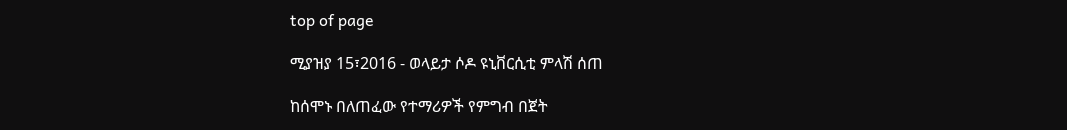top of page

ሚያዝያ 15፣2016 - ወላይታ ሶዶ ዩኒቨርሲቲ ምላሽ ሰጠ

ከሰሞኑ በለጠፈው የተማሪዎች የምግብ በጀት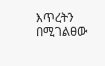እጥረትን በሚገልፀው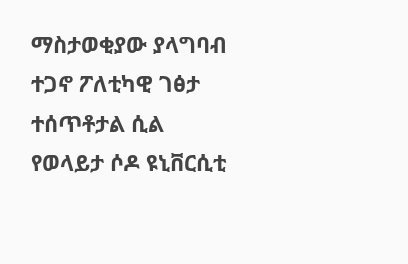ማስታወቂያው ያላግባብ ተጋኖ ፖለቲካዊ ገፅታ ተሰጥቶታል ሲል የወላይታ ሶዶ ዩኒቨርሲቲ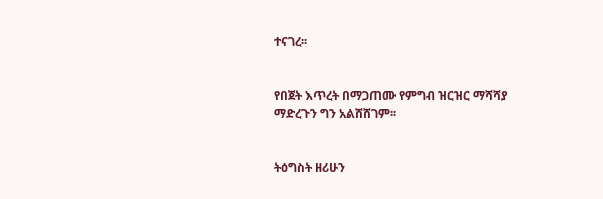ተናገረ፡፡


የበጀት እጥረት በማጋጠሙ የምግብ ዝርዝር ማሻሻያ ማድረጉን ግን አልሸሸገም፡፡


ትዕግስት ዘሪሁን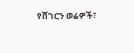የሸገርን ወሬዎች፣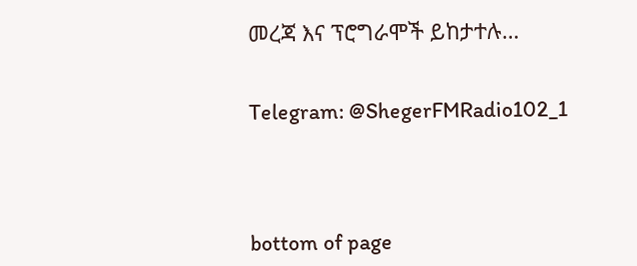መረጃ እና ፕሮግራሞች ይከታተሉ…


Telegram: @ShegerFMRadio102_1




bottom of page